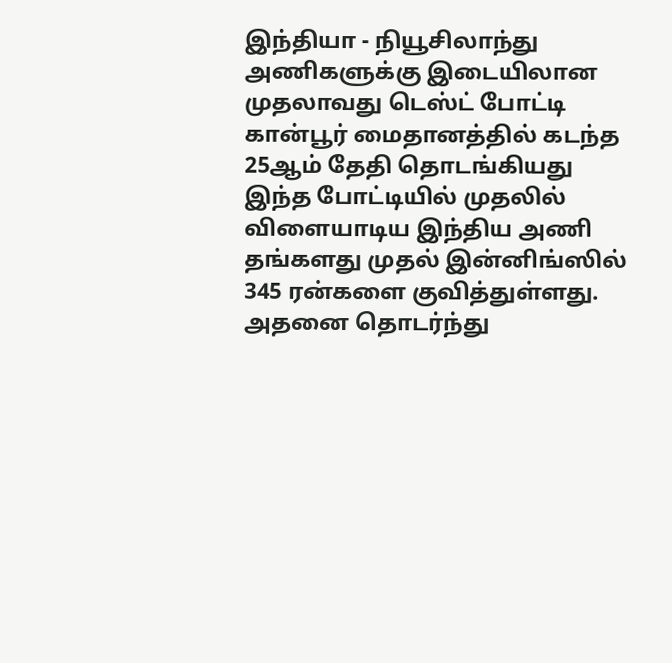இந்தியா - நியூசிலாந்து அணிகளுக்கு இடையிலான முதலாவது டெஸ்ட் போட்டி கான்பூர் மைதானத்தில் கடந்த 25ஆம் தேதி தொடங்கியது இந்த போட்டியில் முதலில் விளையாடிய இந்திய அணி தங்களது முதல் இன்னிங்ஸில் 345 ரன்களை குவித்துள்ளது. அதனை தொடர்ந்து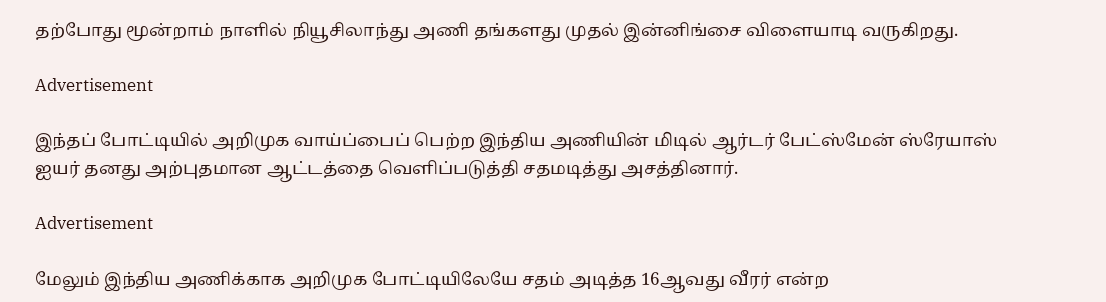தற்போது மூன்றாம் நாளில் நியூசிலாந்து அணி தங்களது முதல் இன்னிங்சை விளையாடி வருகிறது.

Advertisement

இந்தப் போட்டியில் அறிமுக வாய்ப்பைப் பெற்ற இந்திய அணியின் மிடில் ஆர்டர் பேட்ஸ்மேன் ஸ்ரேயாஸ் ஐயர் தனது அற்புதமான ஆட்டத்தை வெளிப்படுத்தி சதமடித்து அசத்தினார்.

Advertisement

மேலும் இந்திய அணிக்காக அறிமுக போட்டியிலேயே சதம் அடித்த 16ஆவது வீரர் என்ற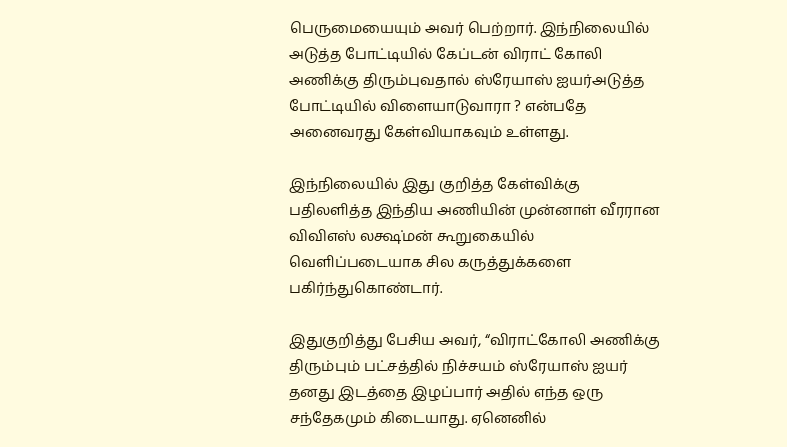பெருமையையும் அவர் பெற்றார். இந்நிலையில் அடுத்த போட்டியில் கேப்டன் விராட் கோலி அணிக்கு திரும்புவதால் ஸ்ரேயாஸ் ஐயர்அடுத்த போட்டியில் விளையாடுவாரா ? என்பதே அனைவரது கேள்வியாகவும் உள்ளது.

இந்நிலையில் இது குறித்த கேள்விக்கு பதிலளித்த இந்திய அணியின் முன்னாள் வீரரான விவிஎஸ் லக்ஷ்மன் கூறுகையில் வெளிப்படையாக சில கருத்துக்களை பகிர்ந்துகொண்டார்.

இதுகுறித்து பேசிய அவர், “விராட்கோலி அணிக்கு திரும்பும் பட்சத்தில் நிச்சயம் ஸ்ரேயாஸ் ஐயர் தனது இடத்தை இழப்பார் அதில் எந்த ஒரு சந்தேகமும் கிடையாது. ஏனெனில்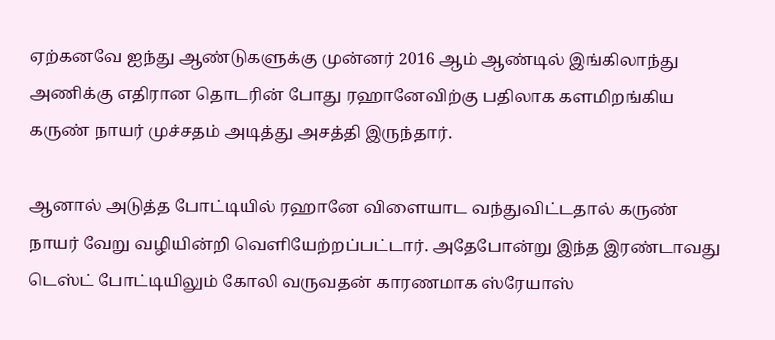ஏற்கனவே ஐந்து ஆண்டுகளுக்கு முன்னர் 2016 ஆம் ஆண்டில் இங்கிலாந்து அணிக்கு எதிரான தொடரின் போது ரஹானேவிற்கு பதிலாக களமிறங்கிய கருண் நாயர் முச்சதம் அடித்து அசத்தி இருந்தார்.

ஆனால் அடுத்த போட்டியில் ரஹானே விளையாட வந்துவிட்டதால் கருண் நாயர் வேறு வழியின்றி வெளியேற்றப்பட்டார். அதேபோன்று இந்த இரண்டாவது டெஸ்ட் போட்டியிலும் கோலி வருவதன் காரணமாக ஸ்ரேயாஸ்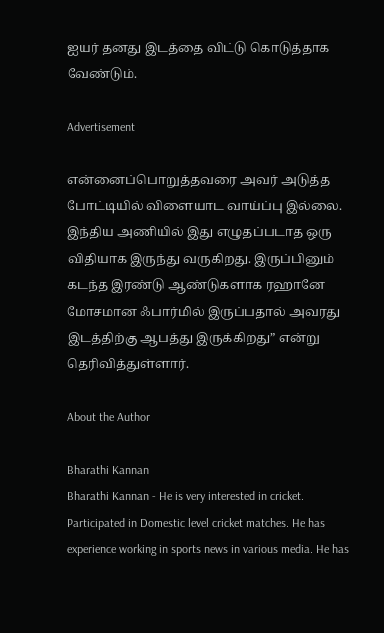ஐயர் தனது இடத்தை விட்டு கொடுத்தாக வேண்டும்.

Advertisement

என்னைப்பொறுத்தவரை அவர் அடுத்த போட்டியில் விளையாட வாய்ப்பு இல்லை. இந்திய அணியில் இது எழுதப்படாத ஒரு விதியாக இருந்து வருகிறது. இருப்பினும் கடந்த இரண்டு ஆண்டுகளாக ரஹானே மோசமான ஃபார்மில் இருப்பதால் அவரது இடத்திற்கு ஆபத்து இருக்கிறது” என்று தெரிவித்துள்ளார்.

About the Author

Bharathi Kannan
Bharathi Kannan - He is very interested in cricket. Participated in Domestic level cricket matches. He has experience working in sports news in various media. He has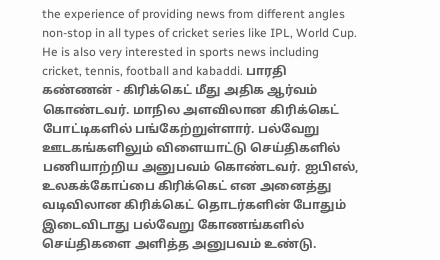the experience of providing news from different angles non-stop in all types of cricket series like IPL, World Cup. He is also very interested in sports news including cricket, tennis, football and kabaddi. பாரதி கண்ணன் - கிரிக்கெட் மீது அதிக ஆர்வம் கொண்டவர். மாநில அளவிலான கிரிக்கெட் போட்டிகளில் பங்கேற்றுள்ளார். பல்வேறு ஊடகங்களிலும் விளையாட்டு செய்திகளில் பணியாற்றிய அனுபவம் கொண்டவர். ஐபிஎல், உலகக்கோப்பை கிரிக்கெட் என அனைத்து வடிவிலான கிரிக்கெட் தொடர்களின் போதும் இடைவிடாது பல்வேறு கோணங்களில் செய்திகளை அளித்த அனுபவம் உண்டு.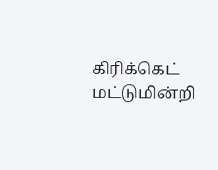கிரிக்கெட் மட்டுமின்றி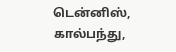டென்னிஸ், கால்பந்து,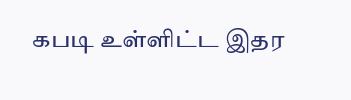கபடி உள்ளிட்ட இதர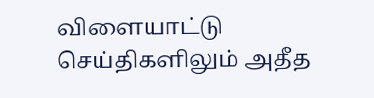விளையாட்டு செய்திகளிலும் அதீத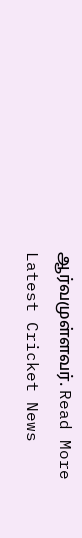ஆர்வமுள்ளவர். Read More
Latest Cricket News